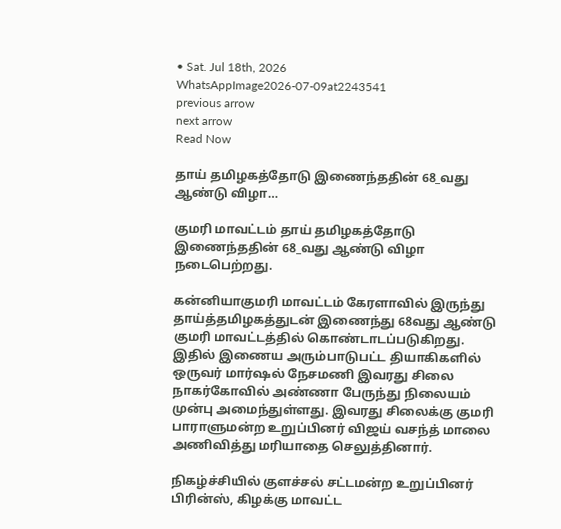• Sat. Jul 18th, 2026
WhatsAppImage2026-07-09at2243541
previous arrow
next arrow
Read Now

தாய் தமிழகத்தோடு இணைந்ததின் 68_வது ஆண்டு விழா…

குமரி மாவட்டம் தாய் தமிழகத்தோடு இணைந்ததின் 68_வது ஆண்டு விழா நடைபெற்றது.

கன்னியாகுமரி மாவட்டம் கேரளாவில் இருந்து தாய்த்தமிழகத்துடன் இணைந்து 68வது ஆண்டு குமரி மாவட்டத்தில் கொண்டாடப்படுகிறது. இதில் இணைய அரும்பாடுபட்ட தியாகிகளில் ஒருவர் மார்ஷல் நேசமணி இவரது சிலை நாகர்கோவில் அண்ணா பேருந்து நிலையம் முன்பு அமைந்துள்ளது. இவரது சிலைக்கு குமரி பாராளுமன்ற உறுப்பினர் விஜய் வசந்த் மாலை அணிவித்து மரியாதை செலுத்தினார்.

நிகழ்ச்சியில் குளச்சல் சட்டமன்ற உறுப்பினர் பிரின்ஸ், கிழக்கு மாவட்ட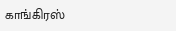காங்கிரஸ்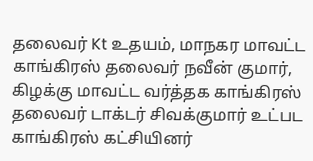தலைவர் Kt உதயம், மாநகர மாவட்ட காங்கிரஸ் தலைவர் நவீன் குமார், கிழக்கு மாவட்ட வர்த்தக காங்கிரஸ் தலைவர் டாக்டர் சிவக்குமார் உட்பட காங்கிரஸ் கட்சியினர்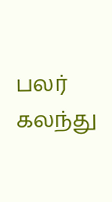பலர் கலந்து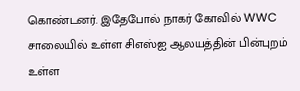கொண்டனர். இதேபோல் நாகர் கோவில் WWC சாலையில் உள்ள சிஎஸ்ஐ ஆலயத்தின் பின்புறம் உள்ள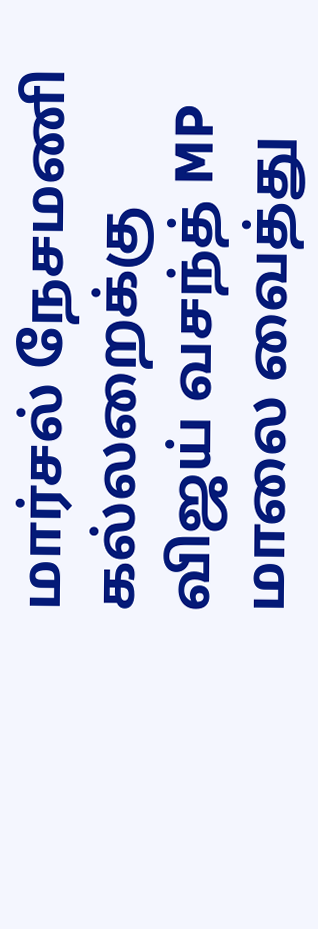மார்சல் நேசமணி கல்லறைக்கு விஜய் வசந்த் MP மாலை வைத்து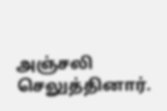அஞ்சலி செலுத்தினார்.